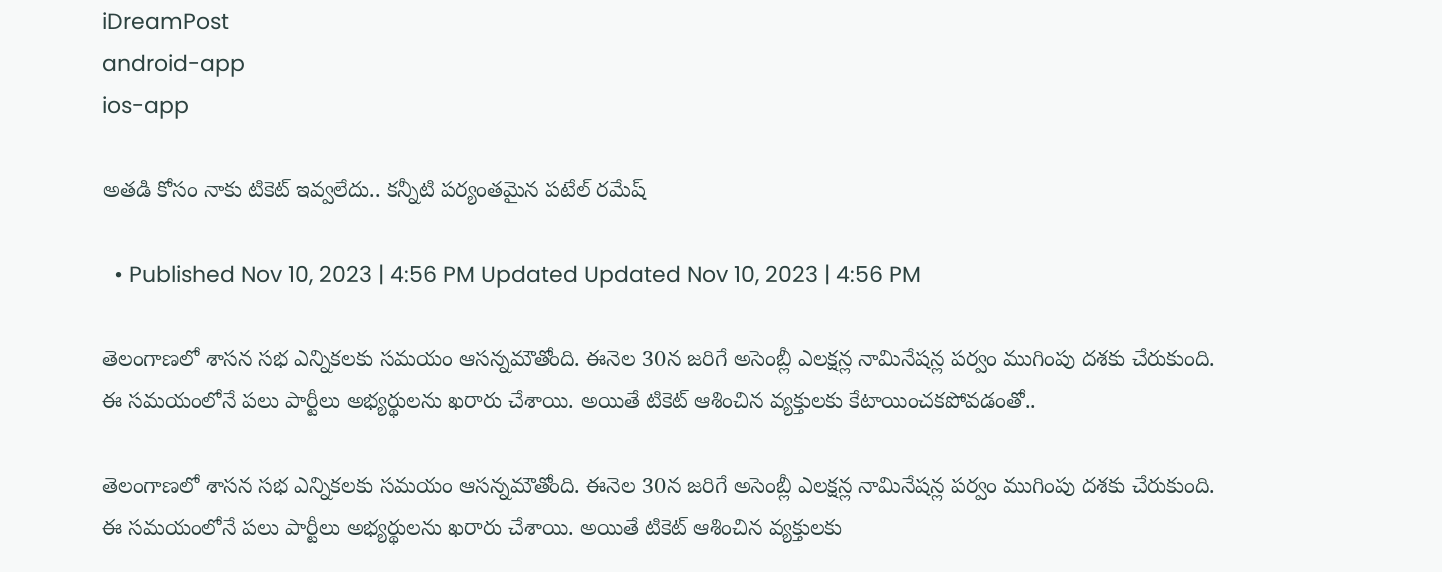iDreamPost
android-app
ios-app

అతడి కోసం నాకు టికెట్‌ ఇవ్వలేదు.. కన్నీటి పర్యంతమైన పటేల్‌ రమేష్‌

  • Published Nov 10, 2023 | 4:56 PM Updated Updated Nov 10, 2023 | 4:56 PM

తెలంగాణలో శాసన సభ ఎన్నికలకు సమయం ఆసన్నమౌతోంది. ఈనెల 30న జరిగే అసెంబ్లీ ఎలక్షన్ల నామినేషన్ల పర్వం ముగింపు దశకు చేరుకుంది. ఈ సమయంలోనే పలు పార్టీలు అభ్యర్థులను ఖరారు చేశాయి. అయితే టికెట్ ఆశించిన వ్యక్తులకు కేటాయించకపోవడంతో..

తెలంగాణలో శాసన సభ ఎన్నికలకు సమయం ఆసన్నమౌతోంది. ఈనెల 30న జరిగే అసెంబ్లీ ఎలక్షన్ల నామినేషన్ల పర్వం ముగింపు దశకు చేరుకుంది. ఈ సమయంలోనే పలు పార్టీలు అభ్యర్థులను ఖరారు చేశాయి. అయితే టికెట్ ఆశించిన వ్యక్తులకు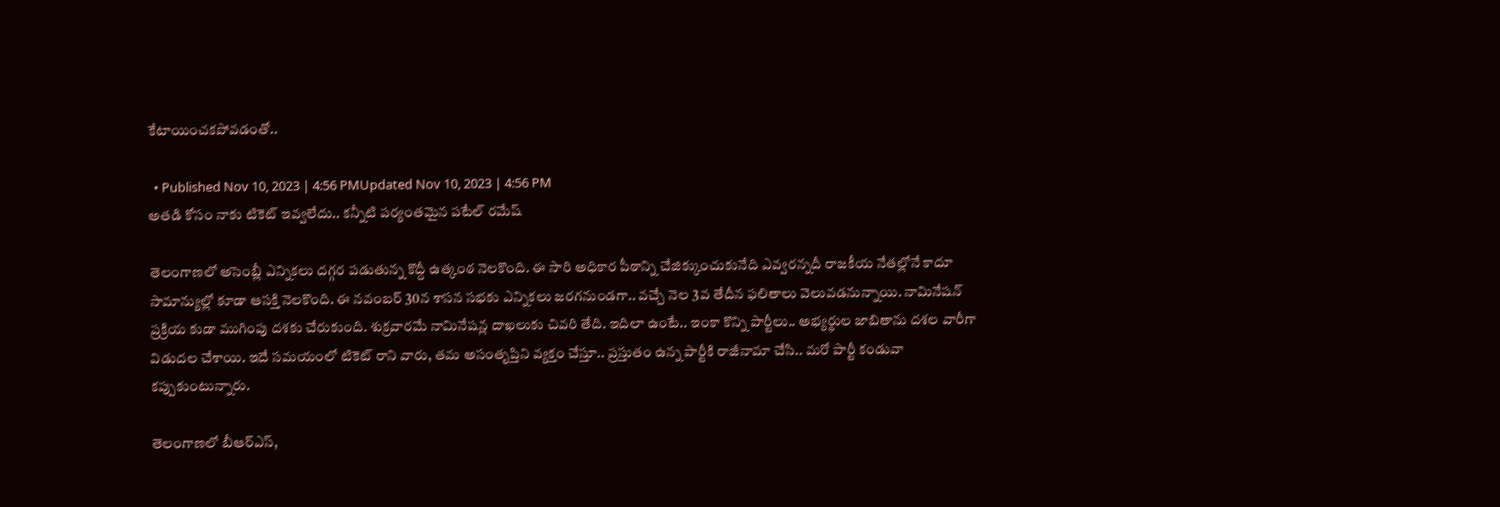కేటాయించకపోవడంతో..

  • Published Nov 10, 2023 | 4:56 PMUpdated Nov 10, 2023 | 4:56 PM
అతడి కోసం నాకు టికెట్‌ ఇవ్వలేదు.. కన్నీటి పర్యంతమైన పటేల్‌ రమేష్‌

తెలంగాణలో అసెంబ్లీ ఎన్నికలు దగ్గర పడుతున్న కొద్దీ ఉత్కంఠ నెలకొంది. ఈ సారి అధికార పీఠాన్ని చేజిక్కుంచుకునేది ఎవ్వరన్నదీ రాజకీయ నేతల్లోనే కాదూ సామాన్యుల్లో కూడా ఆసక్తి నెలకొంది. ఈ నవంబర్ 30న శాసన సభకు ఎన్నికలు జరగనుండగా.. వచ్చే నెల 3వ తేదీన ఫలితాలు వెలువడనున్నాయి. నామినేషన్ ప్రక్రియ కుడా ముగింపు దశకు చేరుకుంది. శుక్రవారమే నామినేషన్ల దాఖలుకు చివరి తేది. ఇదిలా ఉంటే.. ఇంకా కొన్ని పార్టీలు.. అభ్యర్థుల జాబితాను దశల వారీగా విడుదల చేశాయి. ఇదే సమయంలో టికెట్ రాని వారు, తమ అసంతృప్తిని వ్యక్తం చేస్తూ.. ప్రస్తుతం ఉన్న పార్టీకి రాజీనామా చేసి.. మరో పార్టీ కండువా కప్పుకుంటున్నారు.

తెలంగాణలో బీఆర్ఎస్,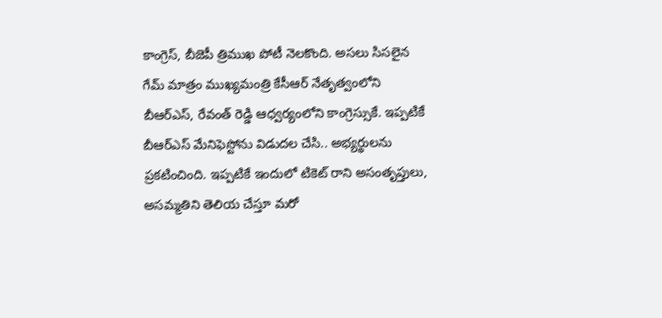కాంగ్రెస్, బీజెపీ త్రిముఖ పోటీ నెలకొంది. అసలు సిసలైన గేమ్ మాత్రం ముఖ్యమంత్రి కేసీఆర్ నేతృత్వంలోని బీఆర్ఎస్, రేవంత్ రెడ్డి ఆధ్వర్యంలోని కాంగ్రెస్సుకే. ఇప్పటికే బీఆర్ఎస్ మేనిఫెస్టోను విడుదల చేసి.. అభ్యర్థులను ప్రకటించింది. ఇప్పటికే ఇందులో టికెట్ రాని అసంతృప్తులు, అసమ్మతిని తెలియ చేస్తూ మరో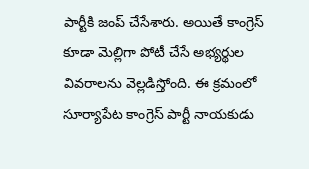పార్టీకి జంప్ చేసేశారు. అయితే కాంగ్రెస్ కూడా మెల్లిగా పోటీ చేసే అభ్యర్థుల వివరాలను వెల్లడిస్తోంది. ఈ క్రమంలో సూర్యాపేట కాంగ్రెస్ పార్టీ నాయకుడు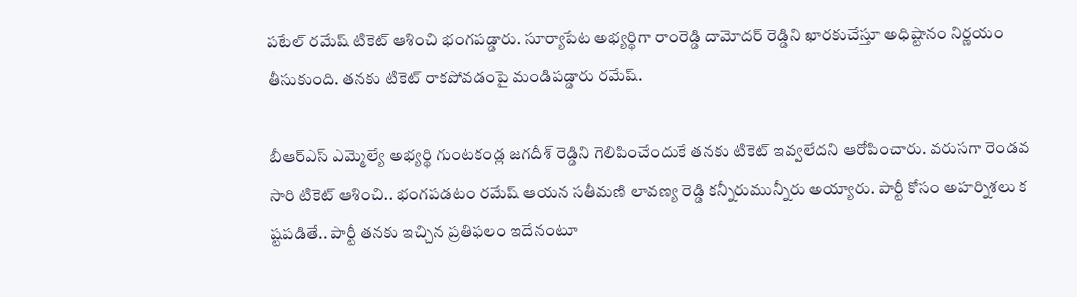పటేల్ రమేష్ టికెట్ ఆశించి భంగపడ్డారు. సూర్యాపేట అభ్యర్థిగా రాంరెడ్డి దామోదర్ రెడ్డిని ఖారకుచేస్తూ అధిష్టానం నిర్ణయం తీసుకుంది. తనకు టికెట్ రాకపోవడంపై మండిపడ్డారు రమేష్.

బీఆర్ఎస్ ఎమ్మెల్యే అభ్యర్థి గుంటకండ్ల జగదీశ్ రెడ్డిని గెలిపించేందుకే తనకు టికెట్ ఇవ్వలేదని ఆరోపించారు. వరుసగా రెండవ సారి టికెట్ ఆశించి.. భంగపడటం రమేష్ ఆయన సతీమణి లావణ్య రెడ్డి కన్నీరుమున్నీరు అయ్యారు. పార్టీ కోసం అహర్నిశలు క ష్టపడితే.. పార్టీ తనకు ఇచ్చిన ప్రతిఫలం ఇదేనంటూ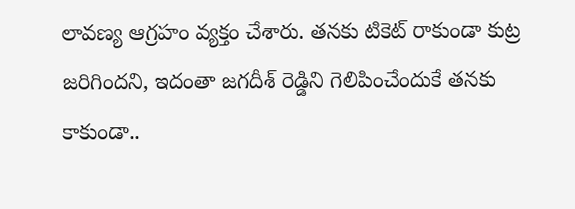లావణ్య ఆగ్రహం వ్యక్తం చేశారు. తనకు టికెట్ రాకుండా కుట్ర జరిగిందని, ఇదంతా జగదీశ్ రెడ్డిని గెలిపించేందుకే తనకు కాకుండా..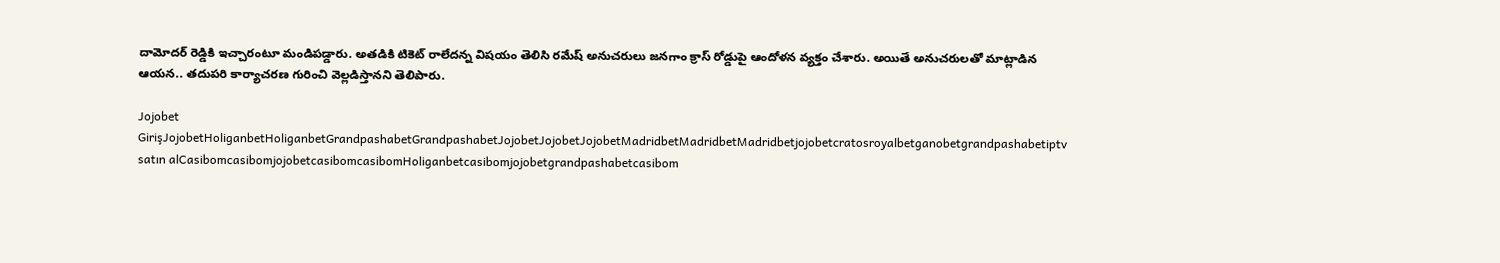దామోదర్ రెడ్డికి ఇచ్చారంటూ మండిపడ్డారు. అతడికి టికెట్ రాలేదన్న విషయం తెలిసి రమేష్ అనుచరులు జనగాం క్రాస్ రోడ్డుపై ఆందోళన వ్యక్తం చేశారు. అయితే అనుచరులతో మాట్లాడిన ఆయన.. తదుపరి కార్యాచరణ గురించి వెల్లడిస్తానని తెలిపారు.

Jojobet GirişJojobetHoliganbetHoliganbetGrandpashabetGrandpashabetJojobetJojobetJojobetMadridbetMadridbetMadridbetjojobetcratosroyalbetganobetgrandpashabetiptv satın alCasibomcasibomjojobetcasibomcasibomHoliganbetcasibomjojobetgrandpashabetcasibom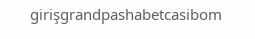girişgrandpashabetcasibom